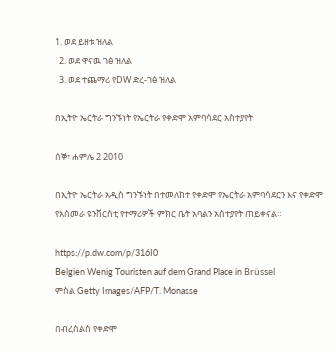1. ወደ ይዘቱ ዝለል
  2. ወደ ዋናዉ ገፅ ዝለል
  3. ወደ ተጨማሪ የDW ድረ-ገፅ ዝለል

በኢትዮ ኤርትራ ግንኙነት የኤርትራ የቀድሞ አምባሳደር አስተያየት

ሰኞ፣ ሐምሌ 2 2010

በኢትዮ ኤርትራ አዲስ ግንኙነት በተመለከተ የቀድሞ የኤርትራ አምባሳደርን እና የቀድሞ የአስመራ ዩንቨርስቲ የተማሪዎች ምክር ቤት አባልን አስተያየት ጠይቀናል።

https://p.dw.com/p/316I0
Belgien Wenig Touristen auf dem Grand Place in Brüssel
ምስል Getty Images/AFP/T. Monasse

በብረስልስ የቀድሞ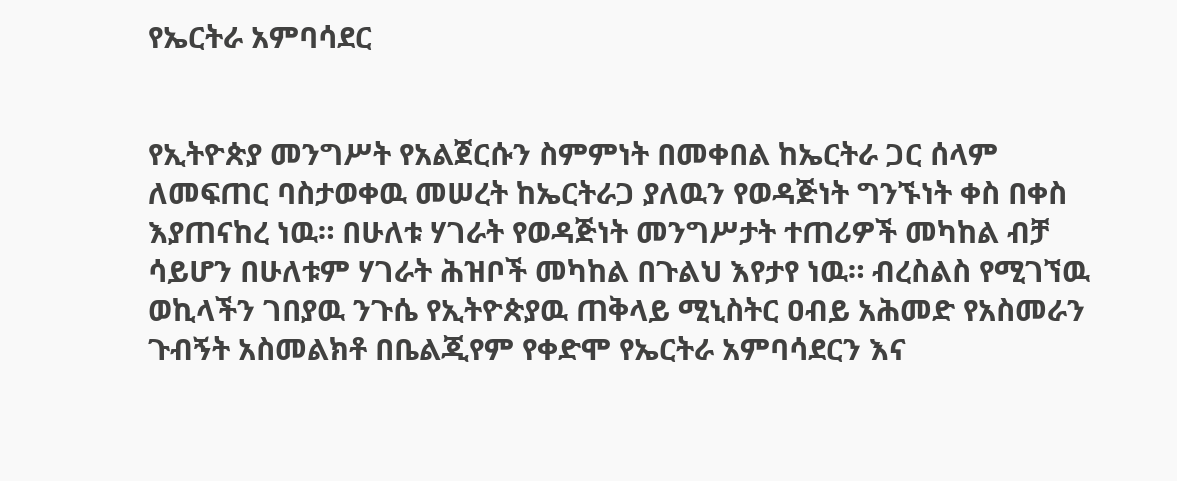የኤርትራ አምባሳደር


የኢትዮጵያ መንግሥት የአልጀርሱን ስምምነት በመቀበል ከኤርትራ ጋር ሰላም ለመፍጠር ባስታወቀዉ መሠረት ከኤርትራጋ ያለዉን የወዳጅነት ግንኙነት ቀስ በቀስ እያጠናከረ ነዉ። በሁለቱ ሃገራት የወዳጅነት መንግሥታት ተጠሪዎች መካከል ብቻ ሳይሆን በሁለቱም ሃገራት ሕዝቦች መካከል በጉልህ እየታየ ነዉ። ብረስልስ የሚገኘዉ ወኪላችን ገበያዉ ንጉሴ የኢትዮጵያዉ ጠቅላይ ሚኒስትር ዐብይ አሕመድ የአስመራን ጉብኝት አስመልክቶ በቤልጂየም የቀድሞ የኤርትራ አምባሳደርን እና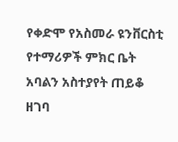የቀድሞ የአስመራ ዩንቨርስቲ የተማሪዎች ምክር ቤት አባልን አስተያየት ጠይቆ ዘገባ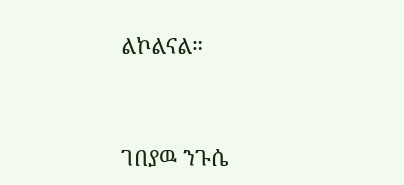ልኮልናል።


ገበያዉ ንጉሴ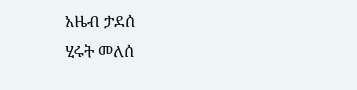አዜብ ታደሰ
ሂሩት መለሰ